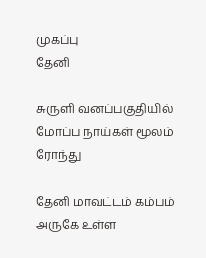முகப்பு
தேனி

சுருளி வனப்பகுதியில் மோப்ப நாய்கள் மூலம் ரோந்து

தேனி மாவட்டம் கம்பம் அருகே உள்ள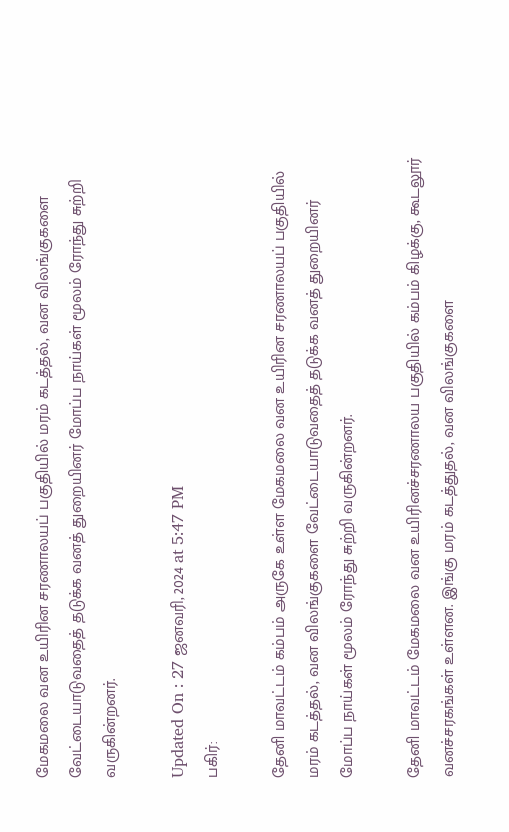மேகமலை வன உயிரின சரணாலயப் பகுதியில் மரம் கடத்தல், வன விலங்குகளை வேட்டையாடுவதைத் தடுக்க வனத் துறையினர் மோப்ப நாய்கள் மூலம் ரோந்து சுற்றி வருகின்றனர்.

Updated On : 27 ஜனவரி, 2024 at 5:47 PM
பகிர்:

தேனி மாவட்டம் கம்பம் அருகே உள்ள மேகமலை வன உயிரின சரணாலயப் பகுதியில் மரம் கடத்தல், வன விலங்குகளை வேட்டையாடுவதைத் தடுக்க வனத் துறையினர் மோப்ப நாய்கள் மூலம் ரோந்து சுற்றி வருகின்றனர்.

தேனி மாவட்டம் மேகமலை வன உயிரினச்சரணாலய பகுதியில் கம்பம் கிழக்கு, கூடலூர் வனச்சரகங்கள் உள்ளன. இங்கு மரம் கடத்துதல், வன விலங்குகளை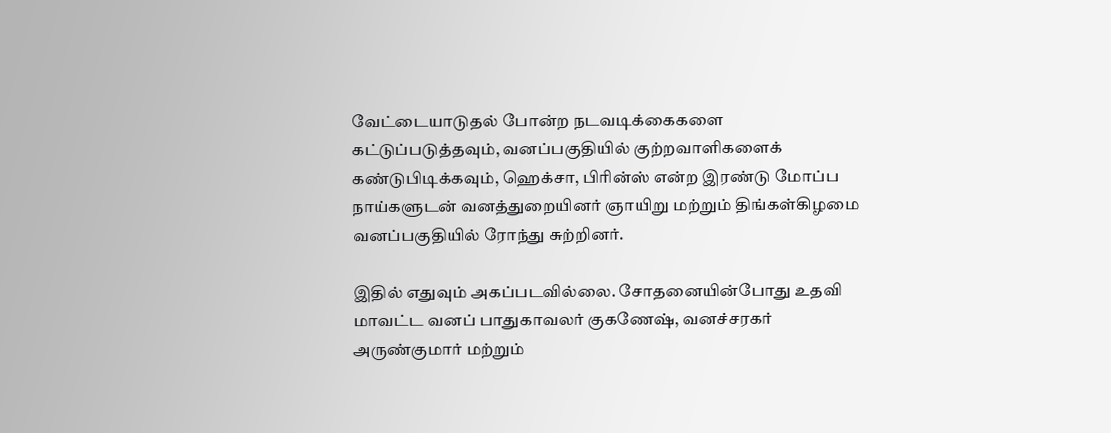வேட்டையாடுதல் போன்ற நடவடிக்கைகளை கட்டுப்படுத்தவும், வனப்பகுதியில் குற்றவாளிகளைக் கண்டுபிடிக்கவும், ஹெக்சா, பிரின்ஸ் என்ற இரண்டு மோப்ப நாய்களுடன் வனத்துறையினர் ஞாயிறு மற்றும் திங்கள்கிழமை வனப்பகுதியில் ரோந்து சுற்றினர்.

இதில் எதுவும் அகப்படவில்லை. சோதனையின்போது உதவி மாவட்ட வனப் பாதுகாவலர் குகணேஷ், வனச்சரகர் அருண்குமார் மற்றும்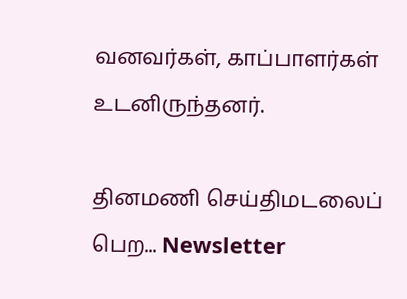வனவர்கள், காப்பாளர்கள் உடனிருந்தனர்.

தினமணி செய்திமடலைப் பெற... Newsletter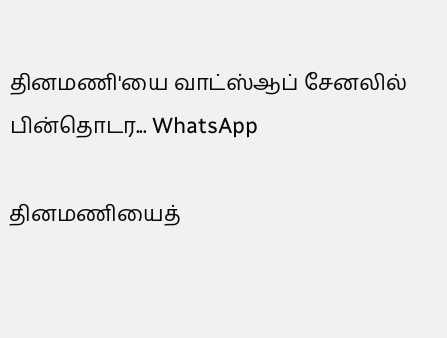தினமணி'யை வாட்ஸ்ஆப் சேனலில் பின்தொடர... WhatsApp

தினமணியைத்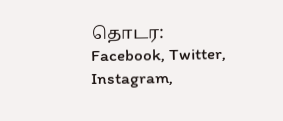தொடர: Facebook, Twitter, Instagram,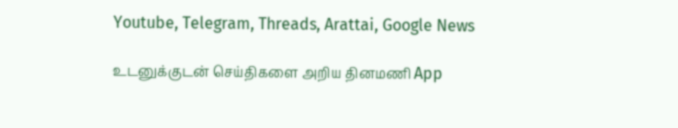Youtube, Telegram, Threads, Arattai, Google News

உடனுக்குடன் செய்திகளை அறிய தினமணி App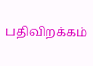பதிவிறக்கம்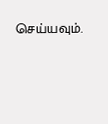செய்யவும்.